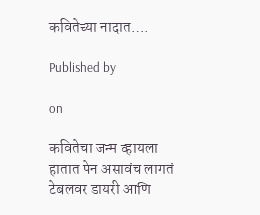कवितेच्या नादात….

Published by

on

कवितेचा जन्म व्हायला हातात पेन असावंच लागतं
टेबलवर डायरी आणि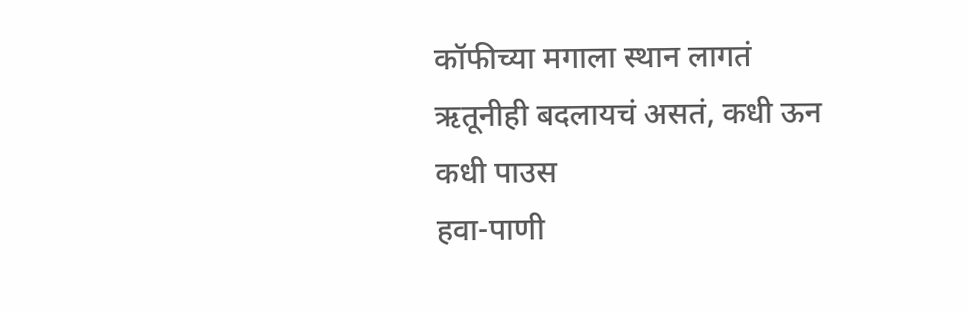कॉफीच्या मगाला स्थान लागतं
ऋतूनीही बदलायचं असतं, कधी ऊन कधी पाउस
हवा-पाणी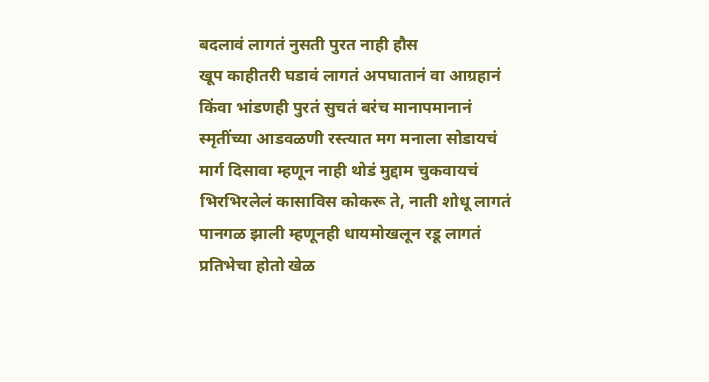बदलावं लागतं नुसती पुरत नाही हौस
खूप काहीतरी घडावं लागतं अपघातानं वा आग्रहानं
किंवा भांडणही पुरतं सुचतं बरंच मानापमानानं
स्मृतींच्या आडवळणी रस्त्यात मग मनाला सोडायचं
मार्ग दिसावा म्हणून नाही थोडं मुद्दाम चुकवायचं
भिरभिरलेलं कासाविस कोकरू ते, नाती शोधू लागतं
पानगळ झाली म्हणूनही धायमोखलून रडू लागतं
प्रतिभेचा होतो खेळ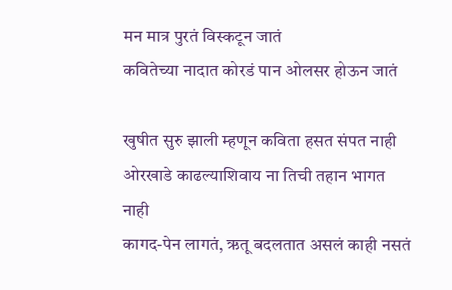मन मात्र पुरतं विस्कटून जातं
कवितेच्या नादात कोरडं पान ओलसर होऊन जातं

खुषीत सुरु झाली म्हणून कविता हसत संपत नाही
ओरखाडे काढल्याशिवाय ना तिची तहान भागत नाही
कागद-पेन लागतं, ऋतू बदलतात असलं काही नसतं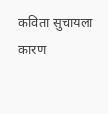कविता सुचायला कारण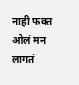नाही फक्त ओलं मन लागतं